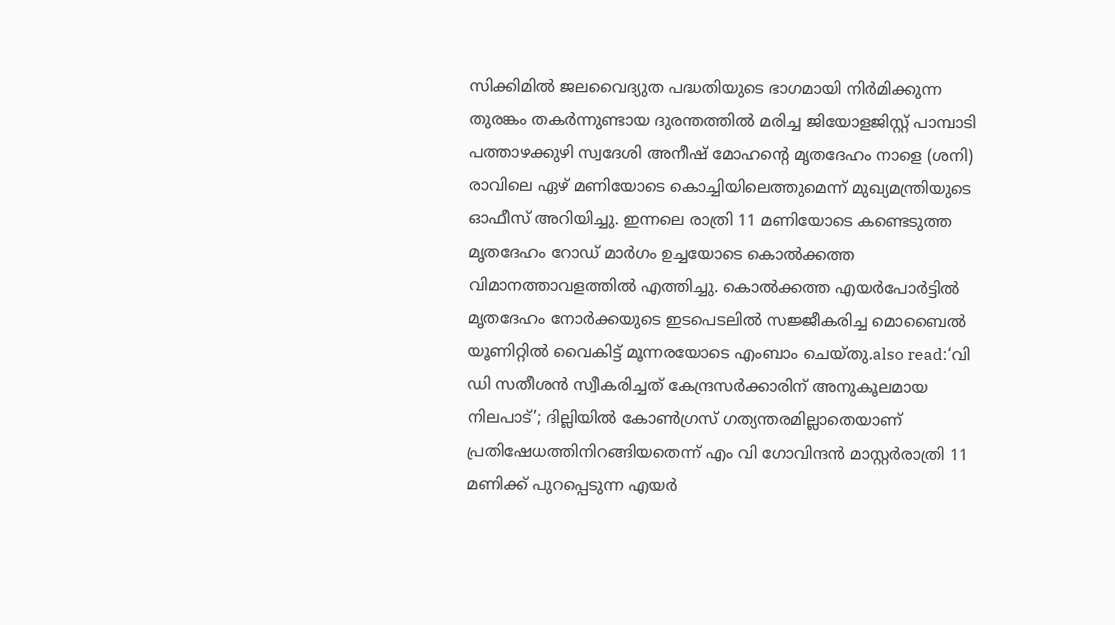സിക്കിമിൽ ജലവൈദ്യുത പദ്ധതിയുടെ ഭാഗമായി നിർമിക്കുന്ന തുരങ്കം തകർന്നുണ്ടായ ദുരന്തത്തിൽ മരിച്ച ജിയോളജിസ്റ്റ് പാമ്പാടി പത്താഴക്കുഴി സ്വദേശി അനീഷ് മോഹന്റെ മൃതദേഹം നാളെ (ശനി) രാവിലെ ഏഴ് മണിയോടെ കൊച്ചിയിലെത്തുമെന്ന് മുഖ്യമന്ത്രിയുടെ ഓഫീസ് അറിയിച്ചു. ഇന്നലെ രാത്രി 11 മണിയോടെ കണ്ടെടുത്ത മൃതദേഹം റോഡ് മാർഗം ഉച്ചയോടെ കൊൽക്കത്ത വിമാനത്താവളത്തിൽ എത്തിച്ചു. കൊൽക്കത്ത എയർപോർട്ടിൽ മൃതദേഹം നോർക്കയുടെ ഇടപെടലിൽ സജ്ജീകരിച്ച മൊബൈൽ യൂണിറ്റിൽ വൈകിട്ട് മൂന്നരയോടെ എംബാം ചെയ്തു.also read:‘വി ഡി സതീശൻ സ്വീകരിച്ചത് കേന്ദ്രസർക്കാരിന് അനുകൂലമായ നിലപാട്’; ദില്ലിയിൽ കോൺഗ്രസ് ഗത്യന്തരമില്ലാതെയാണ് പ്രതിഷേധത്തിനിറങ്ങിയതെന്ന് എം വി ഗോവിന്ദൻ മാസ്റ്റർരാത്രി 11 മണിക്ക് പുറപ്പെടുന്ന എയർ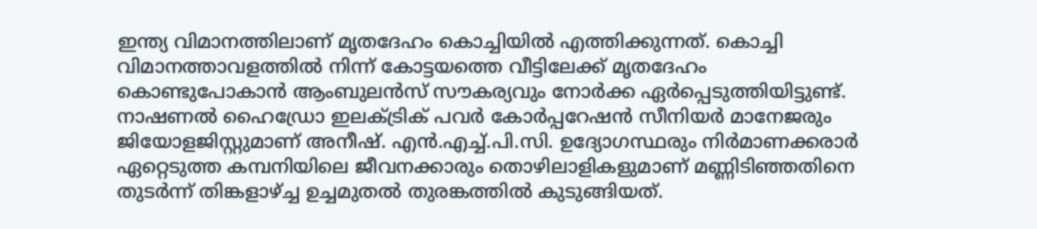ഇന്ത്യ വിമാനത്തിലാണ് മൃതദേഹം കൊച്ചിയിൽ എത്തിക്കുന്നത്. കൊച്ചി വിമാനത്താവളത്തിൽ നിന്ന് കോട്ടയത്തെ വീട്ടിലേക്ക് മൃതദേഹം കൊണ്ടുപോകാൻ ആംബുലൻസ് സൗകര്യവും നോർക്ക ഏർപ്പെടുത്തിയിട്ടുണ്ട്. നാഷണൽ ഹൈഡ്രോ ഇലക്ട്രിക് പവർ കോർപ്പറേഷൻ സീനിയർ മാനേജരും ജിയോളജിസ്റ്റുമാണ് അനീഷ്. എൻ.എച്ച്.പി.സി. ഉദ്യോഗസ്ഥരും നിർമാണക്കരാർ ഏറ്റെടുത്ത കമ്പനിയിലെ ജീവനക്കാരും തൊഴിലാളികളുമാണ് മണ്ണിടിഞ്ഞതിനെ തുടർന്ന് തിങ്കളാഴ്ച്ച ഉച്ചമുതൽ തുരങ്കത്തിൽ കുടുങ്ങിയത്.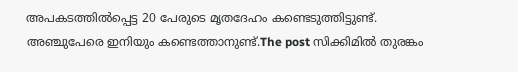അപകടത്തിൽപ്പെട്ട 20 പേരുടെ മൃതദേഹം കണ്ടെടുത്തിട്ടുണ്ട്. അഞ്ചുപേരെ ഇനിയും കണ്ടെത്താനുണ്ട്.The post സിക്കിമിൽ തുരങ്കം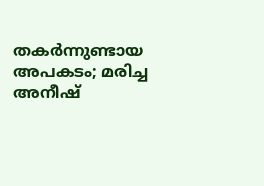തകർന്നുണ്ടായ അപകടം; മരിച്ച അനീഷ്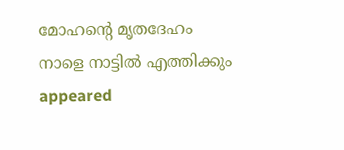മോഹന്റെ മൃതദേഹം നാളെ നാട്ടിൽ എത്തിക്കും appeared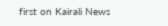first on Kairali News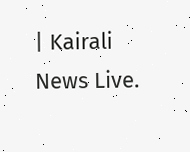| Kairali News Live.